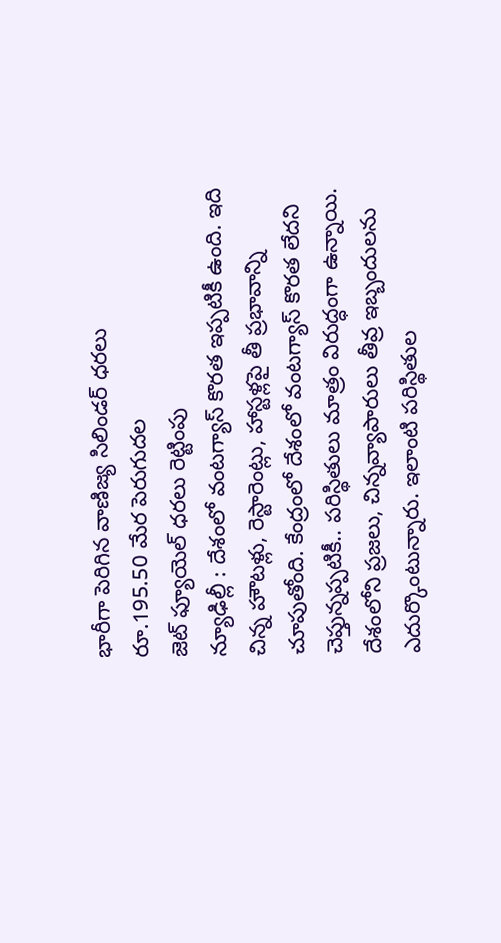భారీగా పెరిగిన వాణిజ్య సిలిండర్ ధరలు
రూ.195.50 మేర పెరుగుదల
జెట్ ఫ్యూయెల్ ధరలు రెట్టింపు
న్యూఢిల్లీ : దేశంలో వంటగ్యాస్ కొరత ఇప్పటికీ ఉంది. ఇది చిన్న హౌటళ్లు, రెస్టారెంట్లు, హాస్టళ్లపై తీ ప్రభావాన్ని చూపుతోంది. కేంద్రంలో దేశంలో వంటగ్యాస్ కొరత లేదని చెప్తున్నప్పటికీ.. పరిస్థితులు మాత్రం విరుద్ధంగా ఉన్నాయి. దేశంలోని ప్రజలు, చిన్నవ్యాపారులు తీవ్ర ఇబ్బందులను ఎదుర్కొంటున్నారు. ఇలాంటి పరిస్థితుల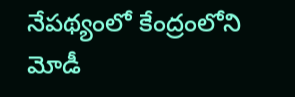నేపథ్యంలో కేంద్రంలోని మోడీ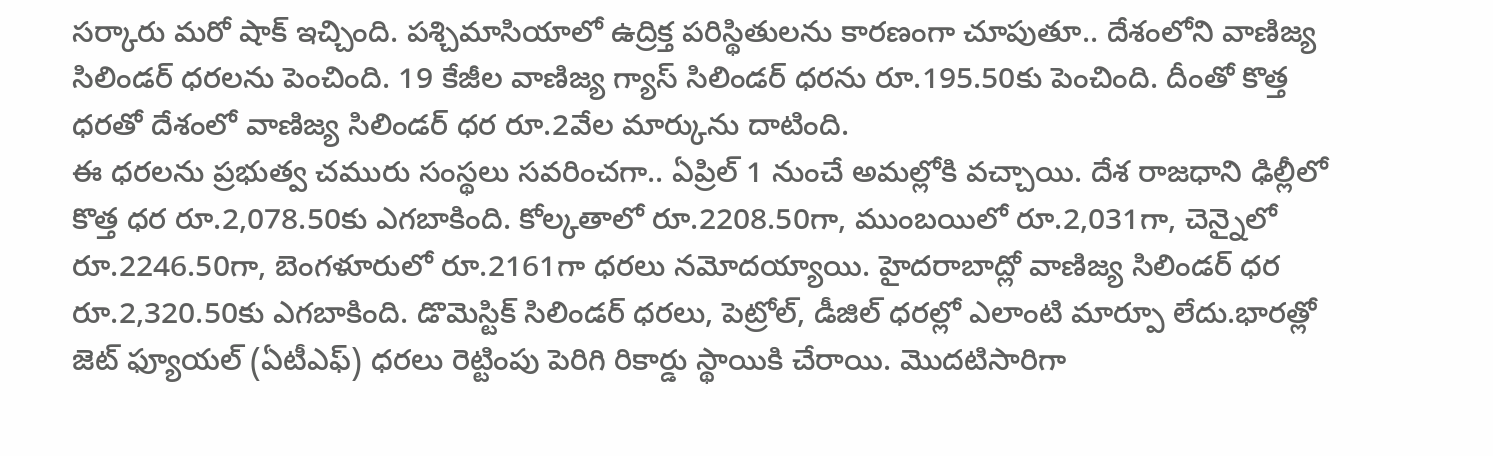సర్కారు మరో షాక్ ఇచ్చింది. పశ్చిమాసియాలో ఉద్రిక్త పరిస్థితులను కారణంగా చూపుతూ.. దేశంలోని వాణిజ్య సిలిండర్ ధరలను పెంచింది. 19 కేజీల వాణిజ్య గ్యాస్ సిలిండర్ ధరను రూ.195.50కు పెంచింది. దీంతో కొత్త ధరతో దేశంలో వాణిజ్య సిలిండర్ ధర రూ.2వేల మార్కును దాటింది.
ఈ ధరలను ప్రభుత్వ చమురు సంస్థలు సవరించగా.. ఏప్రిల్ 1 నుంచే అమల్లోకి వచ్చాయి. దేశ రాజధాని ఢిల్లీలో కొత్త ధర రూ.2,078.50కు ఎగబాకింది. కోల్కతాలో రూ.2208.50గా, ముంబయిలో రూ.2,031గా, చెన్నైలో రూ.2246.50గా, బెంగళూరులో రూ.2161గా ధరలు నమోదయ్యాయి. హైదరాబాద్లో వాణిజ్య సిలిండర్ ధర రూ.2,320.50కు ఎగబాకింది. డొమెస్టిక్ సిలిండర్ ధరలు, పెట్రోల్, డీజిల్ ధరల్లో ఎలాంటి మార్పూ లేదు.భారత్లో జెట్ ఫ్యూయల్ (ఏటీఎఫ్) ధరలు రెట్టింపు పెరిగి రికార్డు స్థాయికి చేరాయి. మొదటిసారిగా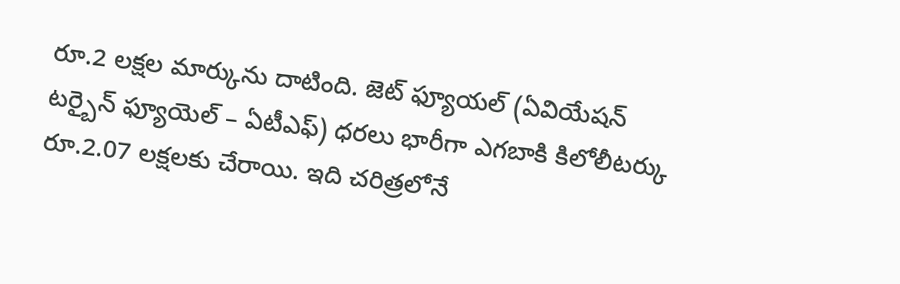రూ.2 లక్షల మార్కును దాటింది. జెట్ ఫ్యూయల్ (ఏవియేషన్ టర్బైన్ ఫ్యూయెల్ – ఏటీఎఫ్) ధరలు భారీగా ఎగబాకి కిలోలీటర్కు రూ.2.07 లక్షలకు చేరాయి. ఇది చరిత్రలోనే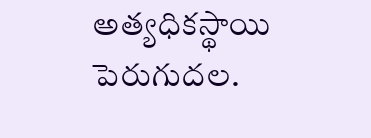అత్యధికస్థాయి పెరుగుదల.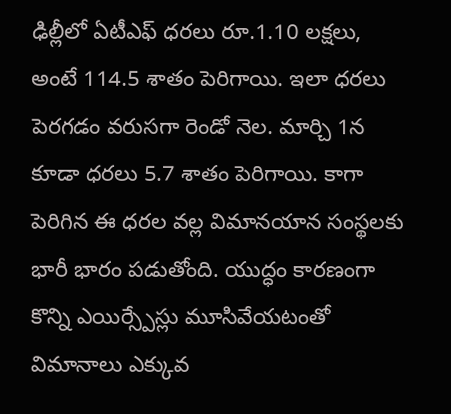ఢిల్లీలో ఏటీఎఫ్ ధరలు రూ.1.10 లక్షలు, అంటే 114.5 శాతం పెరిగాయి. ఇలా ధరలు పెరగడం వరుసగా రెండో నెల. మార్చి 1న కూడా ధరలు 5.7 శాతం పెరిగాయి. కాగా పెరిగిన ఈ ధరల వల్ల విమానయాన సంస్థలకు భారీ భారం పడుతోంది. యుద్ధం కారణంగా కొన్ని ఎయిర్స్పేస్లు మూసివేయటంతో విమానాలు ఎక్కువ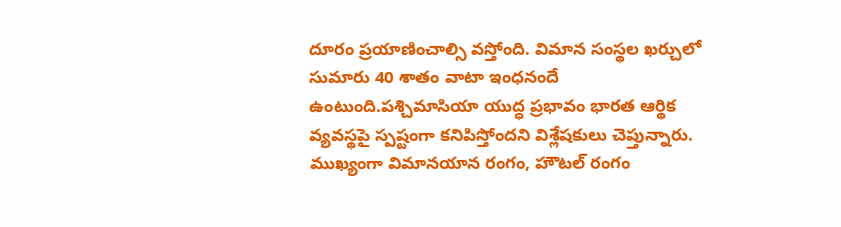దూరం ప్రయాణించాల్సి వస్తోంది. విమాన సంస్థల ఖర్చులో సుమారు 40 శాతం వాటా ఇంధనందే ఉంటుంది.పశ్చిమాసియా యుద్ధ ప్రభావం భారత ఆర్థిక వ్యవస్థపై స్పష్టంగా కనిపిస్తోందని విశ్లేషకులు చెప్తున్నారు. ముఖ్యంగా విమానయాన రంగం, హౌటల్ రంగం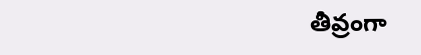తీవ్రంగా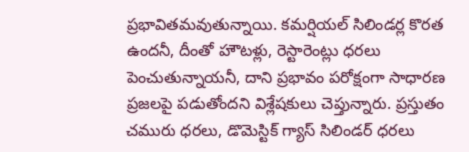ప్రభావితమవుతున్నాయి. కమర్షియల్ సిలిండర్ల కొరత ఉందనీ, దీంతో హౌటళ్లు, రెస్టారెంట్లు ధరలు పెంచుతున్నాయనీ, దాని ప్రభావం పరోక్షంగా సాధారణ ప్రజలపై పడుతోందని విశ్లేషకులు చెప్తున్నారు. ప్రస్తుతం చమురు ధరలు, డొమెస్టిక్ గ్యాస్ సిలిండర్ ధరలు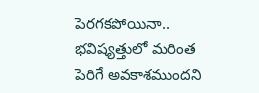పెరగకపోయినా.. భవిష్యత్తులో మరింత పెరిగే అవకాశముందని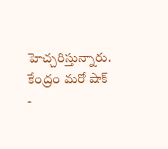హెచ్చరిస్తున్నారు.
కేంద్రం మరో షాక్
-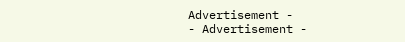Advertisement -
- Advertisement -